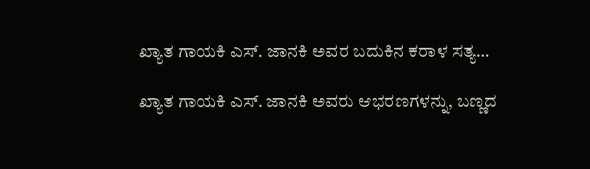ಖ್ಯಾತ ಗಾಯಕಿ ಎಸ್. ಜಾನಕಿ ಅವರ ಬದುಕಿನ ಕರಾಳ ಸತ್ಯ…

ಖ್ಯಾತ ಗಾಯಕಿ ಎಸ್. ಜಾನಕಿ ಅವರು ಆಭರಣಗಳನ್ನು, ಬಣ್ಣದ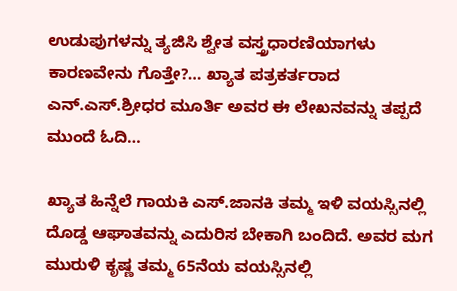ಉಡುಪುಗಳನ್ನು ತ್ಯಜಿಸಿ ಶ್ವೇತ ವಸ್ತ್ರಧಾರಣಿಯಾಗಳು ಕಾರಣವೇನು ಗೊತ್ತೇ?… ಖ್ಯಾತ ಪತ್ರಕರ್ತರಾದ ಎನ್.ಎಸ್.ಶ್ರೀಧರ ಮೂರ್ತಿ ಅವರ ಈ ಲೇಖನವನ್ನು ತಪ್ಪದೆ ಮುಂದೆ ಓದಿ…

ಖ್ಯಾತ ಹಿನ್ನೆಲೆ ಗಾಯಕಿ ಎಸ್.ಜಾನಕಿ ತಮ್ಮ ಇಳಿ ವಯಸ್ಸಿನಲ್ಲಿ ದೊಡ್ಡ ಆಘಾತವನ್ನು ಎದುರಿಸ ಬೇಕಾಗಿ ಬಂದಿದೆ. ಅವರ ಮಗ ಮುರುಳಿ ಕೃಷ್ಣ ತಮ್ಮ 65ನೆಯ ವಯಸ್ಸಿನಲ್ಲಿ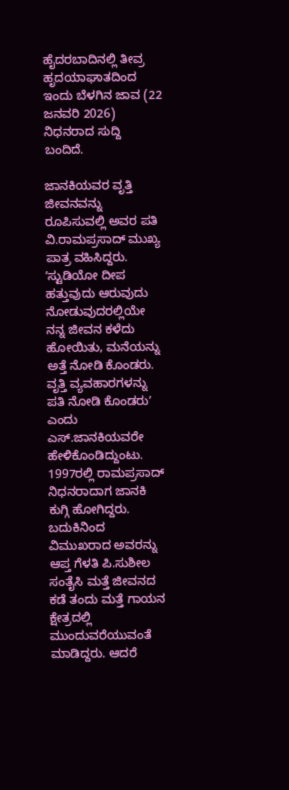ಹೈದರಬಾದಿನಲ್ಲಿ ತೀವ್ರ ಹೃದಯಾಘಾತದಿಂದ ಇಂದು ಬೆಳಗಿನ ಜಾವ (22 ಜನವರಿ 2026) ನಿಧನರಾದ ಸುದ್ದಿ ಬಂದಿದೆ.

ಜಾನಕಿಯವರ ವೃತ್ತಿ ಜೀವನವನ್ನು ರೂಪಿಸುವಲ್ಲಿ ಅವರ ಪತಿ ವಿ.ರಾಮಪ್ರಸಾದ್‌ ಮುಖ್ಯ ಪಾತ್ರ ವಹಿಸಿದ್ದರು. ʼಸ್ಟುಡಿಯೋ ದೀಪ ಹತ್ತುವುದು ಆರುವುದು ನೋಡುವುದರಲ್ಲಿಯೇ ನನ್ನ ಜೀವನ ಕಳೆದು ಹೋಯಿತು, ಮನೆಯನ್ನು ಅತ್ತೆ ನೋಡಿ ಕೊಂಡರು. ವೃತ್ತಿ ವ್ಯವಹಾರಗಳನ್ನು ಪತಿ ನೋಡಿ ಕೊಂಡರುʼ ಎಂದು ಎಸ್.ಜಾನಕಿಯವರೇ ಹೇಳಿಕೊಂಡಿದ್ದುಂಟು. 1997ರಲ್ಲಿ ರಾಮಪ್ರಸಾದ್‌ ನಿಧನರಾದಾಗ ಜಾನಕಿ ಕುಗ್ಗಿ ಹೋಗಿದ್ದರು. ಬದುಕಿನಿಂದ ವಿಮುಖರಾದ ಅವರನ್ನು ಆಪ್ತ ಗೆಳತಿ ಪಿ.ಸುಶೀಲ ಸಂತೈಸಿ ಮತ್ತೆ ಜೀವನದ ಕಡೆ ತಂದು ಮತ್ತೆ ಗಾಯನ ಕ್ಷೇತ್ರದಲ್ಲಿ ಮುಂದುವರೆಯುವಂತೆ ಮಾಡಿದ್ದರು. ಆದರೆ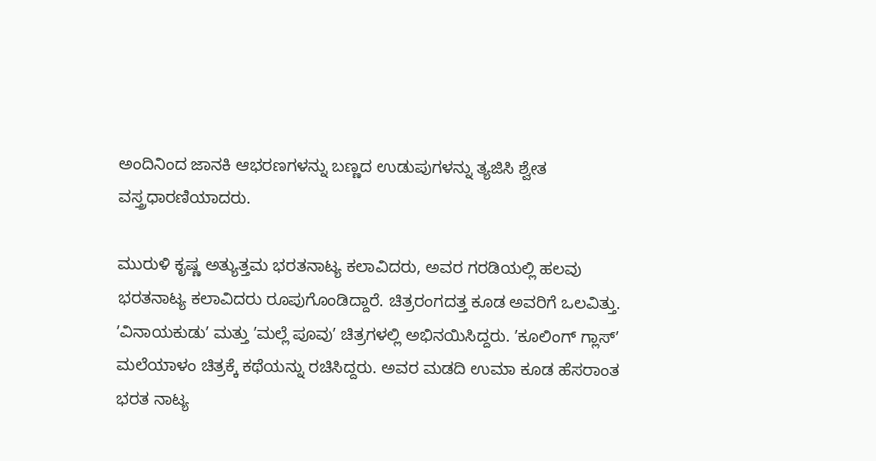ಅಂದಿನಿಂದ ಜಾನಕಿ ಆಭರಣಗಳನ್ನು ಬಣ್ಣದ ಉಡುಪುಗಳನ್ನು ತ್ಯಜಿಸಿ ಶ್ವೇತ ವಸ್ತ್ರಧಾರಣಿಯಾದರು.

ಮುರುಳಿ ಕೃಷ್ಣ ಅತ್ಯುತ್ತಮ ಭರತನಾಟ್ಯ ಕಲಾವಿದರು, ಅವರ ಗರಡಿಯಲ್ಲಿ ಹಲವು ಭರತನಾಟ್ಯ ಕಲಾವಿದರು ರೂಪುಗೊಂಡಿದ್ದಾರೆ. ಚಿತ್ರರಂಗದತ್ತ ಕೂಡ ಅವರಿಗೆ ಒಲವಿತ್ತು. ʼವಿನಾಯಕುಡುʼ ಮತ್ತು ʼಮಲ್ಲೆ ಪೂವುʼ ಚಿತ್ರಗಳಲ್ಲಿ ಅಭಿನಯಿಸಿದ್ದರು. ʼಕೂಲಿಂಗ್‌ ಗ್ಲಾಸ್‌ʼ ಮಲೆಯಾಳಂ ಚಿತ್ರಕ್ಕೆ ಕಥೆಯನ್ನು ರಚಿಸಿದ್ದರು. ಅವರ ಮಡದಿ ಉಮಾ ಕೂಡ ಹೆಸರಾಂತ ಭರತ ನಾಟ್ಯ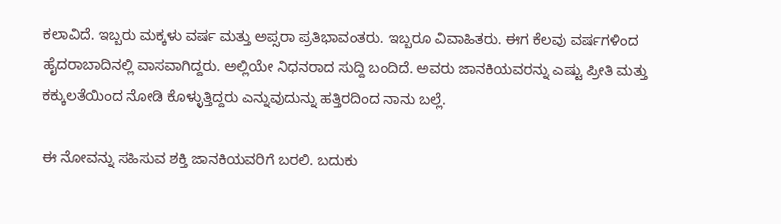ಕಲಾವಿದೆ. ಇಬ್ಬರು ಮಕ್ಕಳು ವರ್ಷ ಮತ್ತು ಅಪ್ಸರಾ ಪ್ರತಿಭಾವಂತರು. ಇಬ್ಬರೂ ವಿವಾಹಿತರು. ಈಗ ಕೆಲವು ವರ್ಷಗಳಿಂದ ಹೈದರಾಬಾದಿನಲ್ಲಿ ವಾಸವಾಗಿದ್ದರು. ಅಲ್ಲಿಯೇ ನಿಧನರಾದ ಸುದ್ದಿ ಬಂದಿದೆ. ಅವರು ಜಾನಕಿಯವರನ್ನು ಎಷ್ಟು ಪ್ರೀತಿ ಮತ್ತು ಕಕ್ಕುಲತೆಯಿಂದ ನೋಡಿ ಕೊಳ್ಳುತ್ತಿದ್ದರು ಎನ್ನುವುದುನ್ನು ಹತ್ತಿರದಿಂದ ನಾನು ಬಲ್ಲೆ.

ಈ ನೋವನ್ನು ಸಹಿಸುವ ಶಕ್ತಿ ಜಾನಕಿಯವರಿಗೆ ಬರಲಿ. ಬದುಕು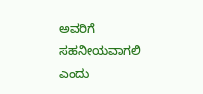ಅವರಿಗೆ ಸಹನೀಯವಾಗಲಿ ಎಂದು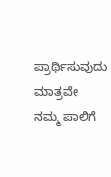ಪ್ರಾರ್ಥಿಸುವುದು ಮಾತ್ರವೇ ನಮ್ಮ ಪಾಲಿಗೆ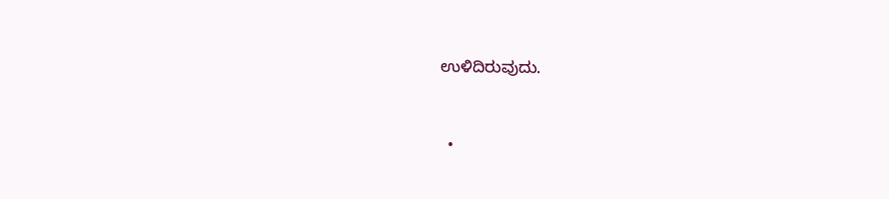ಉಳಿದಿರುವುದು.


  •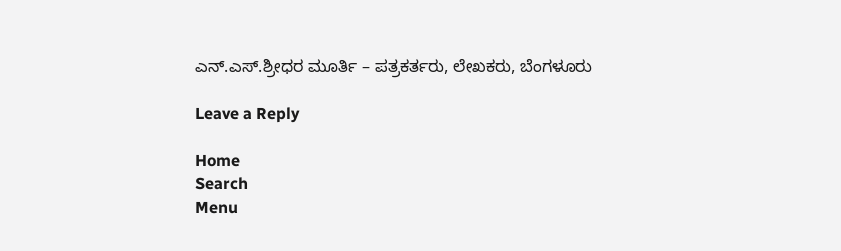ಎನ್.ಎಸ್.ಶ್ರೀಧರ ಮೂರ್ತಿ – ಪತ್ರಕರ್ತರು, ಲೇಖಕರು, ಬೆಂಗಳೂರು

Leave a Reply

Home
Search
Menu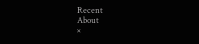Recent
About
×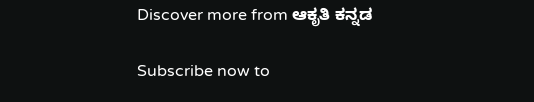Discover more from ಆಕೃತಿ ಕನ್ನಡ

Subscribe now to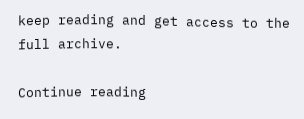keep reading and get access to the full archive.

Continue reading